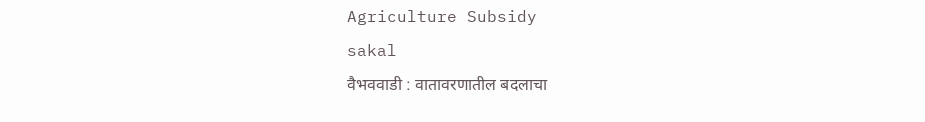Agriculture Subsidy
sakal
वैभववाडी : वातावरणातील बदलाचा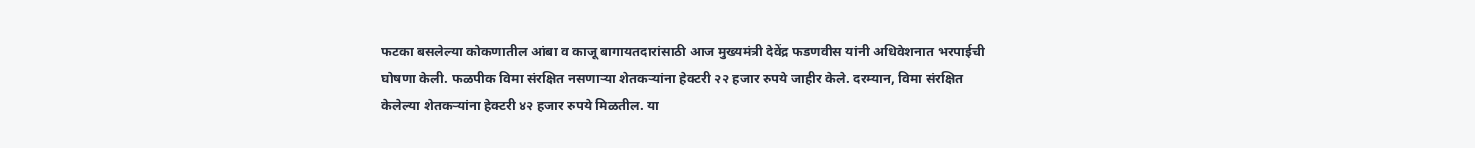फटका बसलेल्या कोकणातील आंबा व काजू बागायतदारांसाठी आज मुख्यमंत्री देवेंद्र फडणवीस यांनी अधिवेशनात भरपाईची घोषणा केली. फळपीक विमा संरक्षित नसणाऱ्या शेतकऱ्यांना हेक्टरी २२ हजार रुपये जाहीर केले. दरम्यान, विमा संरक्षित केलेल्या शेतकऱ्यांना हेक्टरी ४२ हजार रुपये मिळतील. या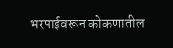भरपाईवरून कोकणातील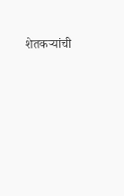शेतकऱ्यांची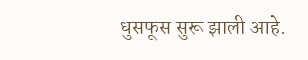धुसफूस सुरू झाली आहे.